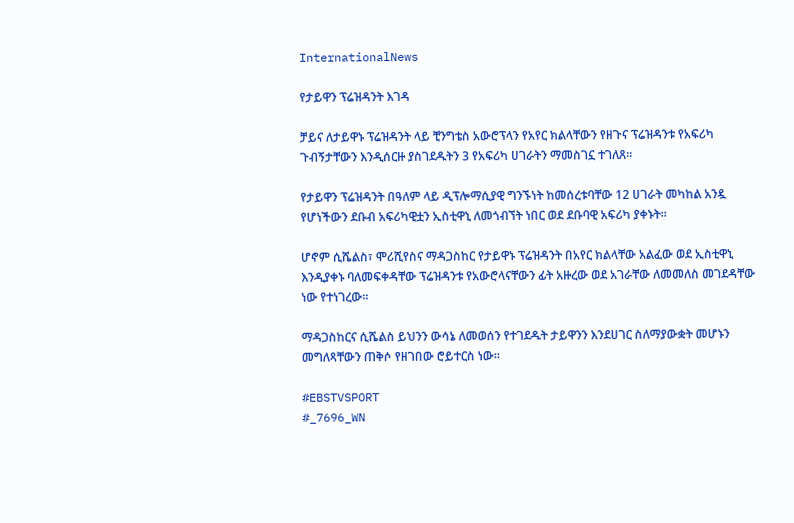InternationalNews

የታይዋን ፕሬዝዳንት እገዳ

ቻይና ለታይዋኑ ፕሬዝዳንት ላይ ቺንግቴስ አውሮፕላን የአየር ክልላቸውን የዘጉና ፕሬዝዳንቱ የአፍሪካ ጉብኝታቸውን እንዲሰርዙ ያስገደዱትን 3 የአፍሪካ ሀገራትን ማመስገኗ ተገለጸ።

የታይዋን ፕሬዝዳንት በዓለም ላይ ዲፕሎማሲያዊ ግንኙነት ከመሰረቱባቸው 12 ሀገራት መካከል አንዷ የሆነችውን ደቡብ አፍሪካዊቷን ኢስቲዋኒ ለመጎብኘት ነበር ወደ ደቡባዊ አፍሪካ ያቀኑት፡፡

ሆኖም ሲሼልስ፣ ሞሪሺየስና ማዳጋስከር የታይዋኑ ፕሬዝዳንት በአየር ክልላቸው አልፈው ወደ ኢስቲዋኒ እንዲያቀኑ ባለመፍቀዳቸው ፕሬዝዳንቱ የአውሮላናቸውን ፊት አዙረው ወደ አገራቸው ለመመለስ መገደዳቸው ነው የተነገረው፡፡

ማዳጋስከርና ሲሼልስ ይህንን ውሳኔ ለመወሰን የተገደዱት ታይዋንን እንደሀገር ስለማያውቋት መሆኑን መግለጻቸውን ጠቅሶ የዘገበው ሮይተርስ ነው፡፡

#EBSTVSPORT
#_7696_WN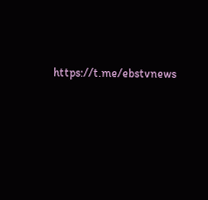https://t.me/ebstvnews